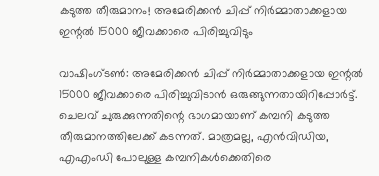കടുത്ത തീരുമാനം! അമേരിക്കന്‍ ചിപ്പ് നിര്‍മ്മാതാക്കളായ ഇന്റല്‍ 15000 ജീവക്കാരെ പിരിച്ചുവിടും

വാഷിംഗ്ടണ്‍: അമേരിക്കന്‍ ചിപ്പ് നിര്‍മ്മാതാക്കളായ ഇന്റല്‍ 15000 ജീവക്കാരെ പിരിച്ചുവിടാന്‍ ഒരുങ്ങുന്നതായിറിപ്പോര്‍ട്ട്. ചെലവ് ചുരുക്കുന്നതിന്റെ ഭാഗമായാണ് കമ്പനി കടുത്ത തീരുമാനത്തിലേക്ക് കടന്നത്. മാത്രമല്ല, എന്‍വിഡിയ, എഎംഡി പോലുള്ള കമ്പനികള്‍ക്കെതിരെ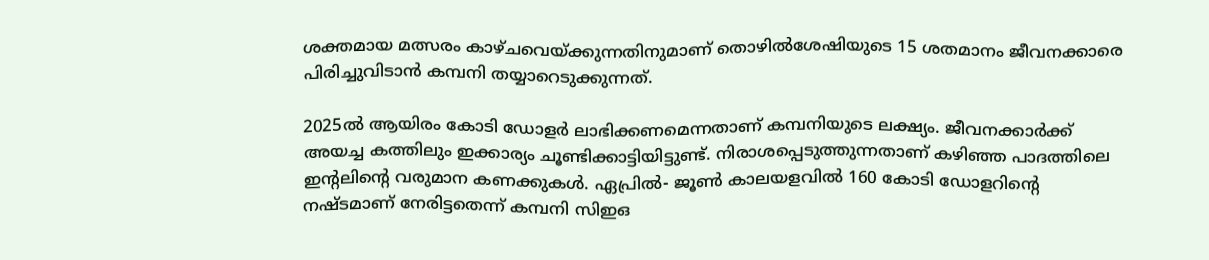ശക്തമായ മത്സരം കാഴ്ചവെയ്ക്കുന്നതിനുമാണ് തൊഴില്‍ശേഷിയുടെ 15 ശതമാനം ജീവനക്കാരെ പിരിച്ചുവിടാന്‍ കമ്പനി തയ്യാറെടുക്കുന്നത്.

2025ല്‍ ആയിരം കോടി ഡോളര്‍ ലാഭിക്കണമെന്നതാണ് കമ്പനിയുടെ ലക്ഷ്യം. ജീവനക്കാര്‍ക്ക് അയച്ച കത്തിലും ഇക്കാര്യം ചൂണ്ടിക്കാട്ടിയിട്ടുണ്ട്. നിരാശപ്പെടുത്തുന്നതാണ് കഴിഞ്ഞ പാദത്തിലെ ഇന്റലിന്റെ വരുമാന കണക്കുകള്‍. ഏപ്രില്‍- ജൂണ്‍ കാലയളവില്‍ 160 കോടി ഡോളറിന്റെ നഷ്ടമാണ് നേരിട്ടതെന്ന് കമ്പനി സിഇഒ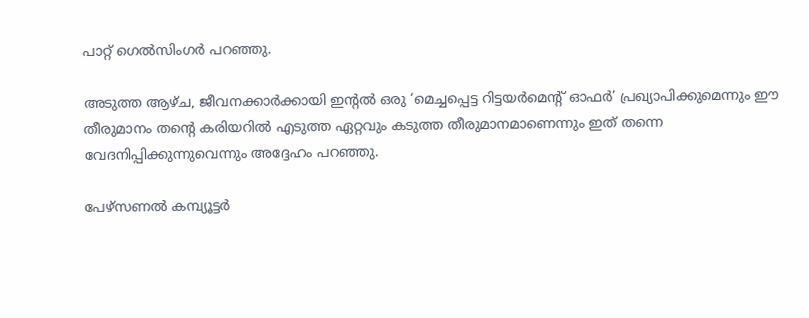പാറ്റ് ഗെല്‍സിംഗര്‍ പറഞ്ഞു.

അടുത്ത ആഴ്ച, ജീവനക്കാര്‍ക്കായി ഇന്റല്‍ ഒരു ‘മെച്ചപ്പെട്ട റിട്ടയര്‍മെന്റ് ഓഫര്‍’ പ്രഖ്യാപിക്കുമെന്നും ഈ തീരുമാനം തന്റെ കരിയറില്‍ എടുത്ത ഏറ്റവും കടുത്ത തീരുമാനമാണെന്നും ഇത് തന്നെ വേദനിപ്പിക്കുന്നുവെന്നും അദ്ദേഹം പറഞ്ഞു.

പേഴ്സണല്‍ കമ്പ്യൂട്ടര്‍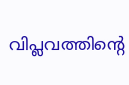വിപ്ലവത്തിന്റെ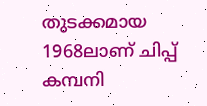തുടക്കമായ 1968ലാണ് ചിപ്പ് കമ്പനി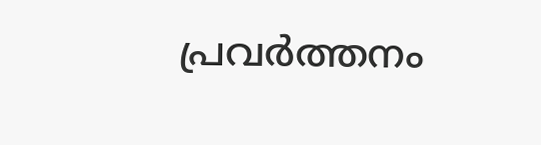പ്രവര്‍ത്തനം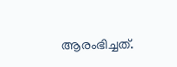ആരംഭിച്ചത്.